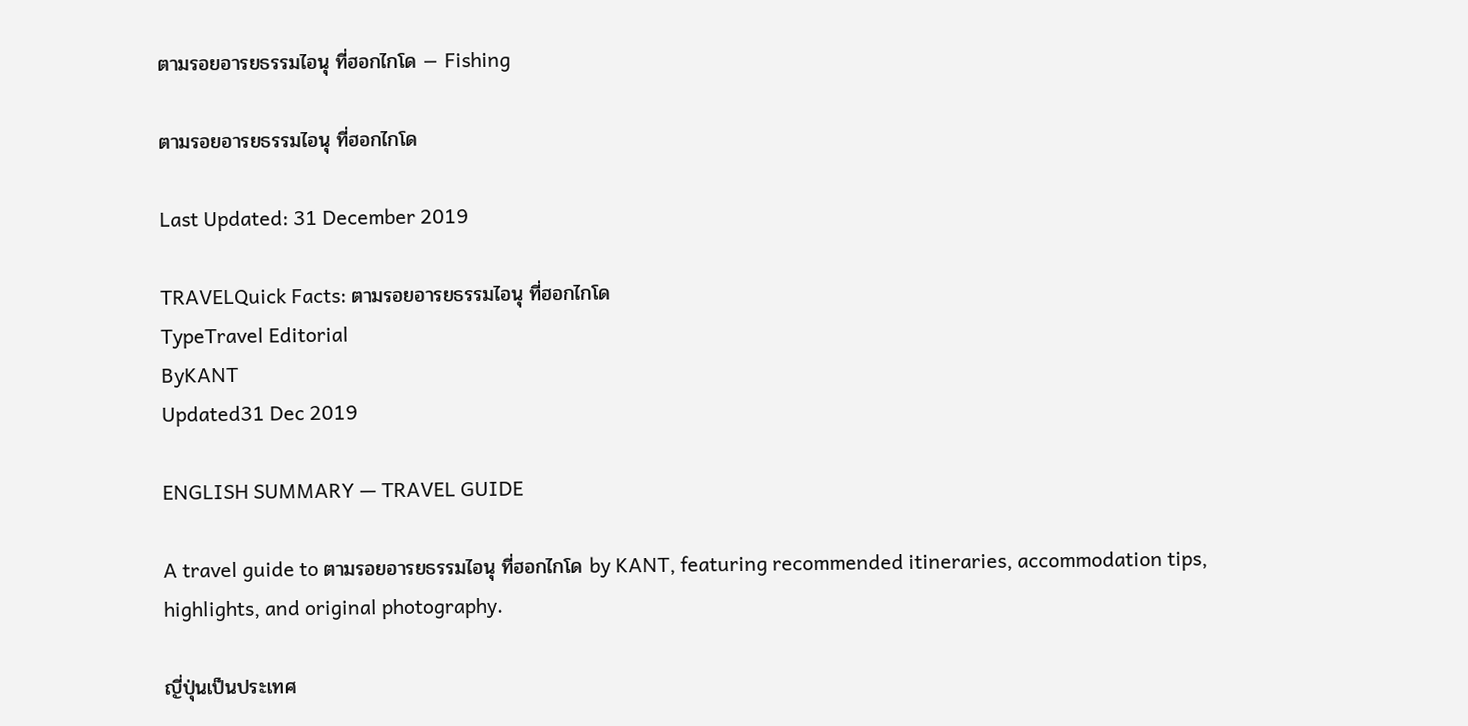ตามรอยอารยธรรมไอนุ ที่ฮอกไกโด — Fishing

ตามรอยอารยธรรมไอนุ ที่ฮอกไกโด

Last Updated: 31 December 2019

TRAVELQuick Facts: ตามรอยอารยธรรมไอนุ ที่ฮอกไกโด
TypeTravel Editorial
ByKANT
Updated31 Dec 2019

ENGLISH SUMMARY — TRAVEL GUIDE

A travel guide to ตามรอยอารยธรรมไอนุ ที่ฮอกไกโด by KANT, featuring recommended itineraries, accommodation tips, highlights, and original photography.

ญี่ปุ่นเป็นประเทศ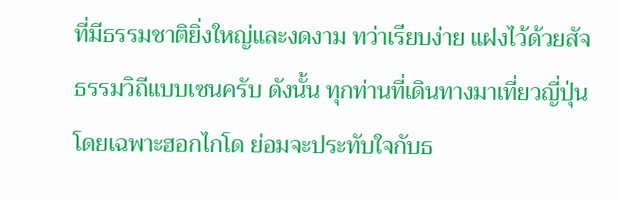ที่มีธรรมชาติยิ่งใหญ่และงดงาม ทว่าเรียบง่าย แฝงไว้ด้วยสัจธรรมวิถีแบบเซนครับ ดังนั้น ทุกท่านที่เดินทางมาเที่ยวญี่ปุ่น โดยเฉพาะฮอกไกโด ย่อมจะประทับใจกับธ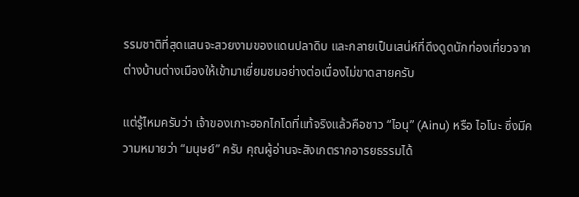รรมชาติที่สุดแสนจะสวยงามของแดนปลาดิบ และกลายเป็นเสน่ห์ที่ดึงดูดนักท่องเที่ยวจากต่างบ้านต่างเมืองให้เข้ามาเยี่ยมชมอย่างต่อเนื่องไม่ขาดสายครับ

แต่รู้ไหมครับว่า เจ้าของเกาะฮอกไกโดที่แท้จริงแล้วคือชาว “ไอนุ” (Ainu) หรือ ไอโนะ ซึ่งมีความหมายว่า “มนุษย์” ครับ คุณผู้อ่านจะสังเกตรากอารยธรรมได้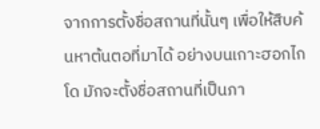จากการตั้งชื่อสถานที่นั้นๆ เพื่อให้สืบค้นหาต้นตอที่มาได้ อย่างบนเกาะฮอกไกโด มักจะตั้งชื่อสถานที่เป็นภา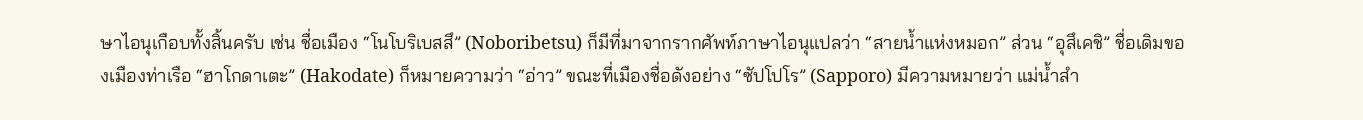ษาไอนุเกือบทั้งสิ้นครับ เช่น ชื่อเมือง “โนโบริเบสสึ” (Noboribetsu) ก็มีที่มาจากรากศัพท์ภาษาไอนุแปลว่า “สายน้ำแห่งหมอก” ส่วน “อุสึเคชิ” ชื่อเดิมของเมืองท่าเรือ “ฮาโกดาเตะ” (Hakodate) ก็หมายความว่า “อ่าว” ขณะที่เมืองชื่อดังอย่าง “ซัปโปโร” (Sapporo) มีความหมายว่า แม่น้ำสำ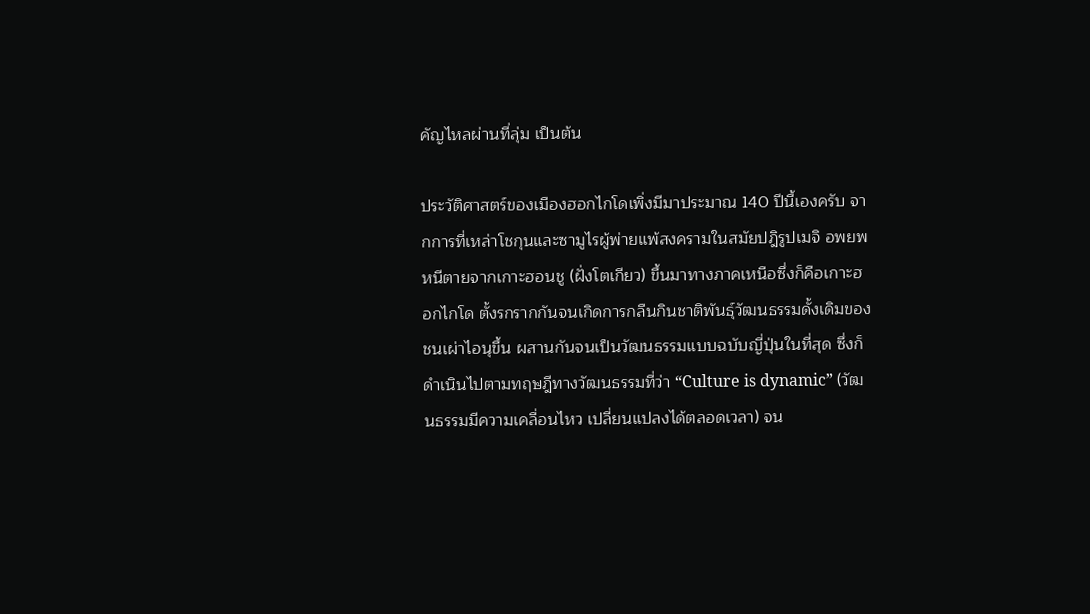คัญไหลผ่านที่ลุ่ม เป็นต้น

ประวัติศาสตร์ของเมืองฮอกไกโดเพิ่งมีมาประมาณ 140 ปีนี้เองครับ จากการที่เหล่าโชกุนและซามูไรผู้พ่ายแพ้สงครามในสมัยปฎิรูปเมจิ อพยพหนีตายจากเกาะฮอนชู (ฝั่งโตเกียว) ขึ้นมาทางภาคเหนือซึ่งก็คือเกาะฮอกไกโด ตั้งรกรากกันจนเกิดการกลืนกินชาติพันธุ์วัฒนธรรมดั้งเดิมของชนเผ่าไอนุขึ้น ผสานกันจนเป็นวัฒนธรรมแบบฉบับญี่ปุ่นในที่สุด ซึ่งก็ดำเนินไปตามทฤษฎีทางวัฒนธรรมที่ว่า “Culture is dynamic” (วัฒนธรรมมีความเคลื่อนไหว เปลี่ยนแปลงได้ตลอดเวลา) จน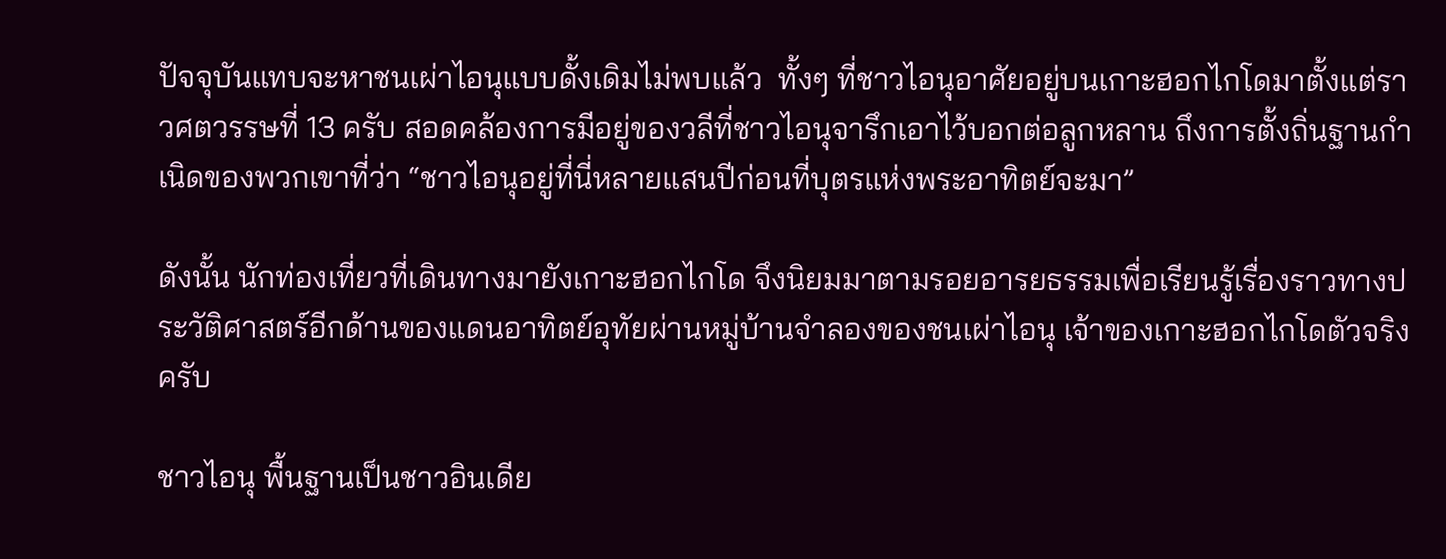ปัจจุบันแทบจะหาชนเผ่าไอนุแบบดั้งเดิมไม่พบแล้ว  ทั้งๆ ที่ชาวไอนุอาศัยอยู่บนเกาะฮอกไกโดมาตั้งแต่ราวศตวรรษที่ 13 ครับ สอดคล้องการมีอยู่ของวลีที่ชาวไอนุจารึกเอาไว้บอกต่อลูกหลาน ถึงการตั้งถิ่นฐานกำเนิดของพวกเขาที่ว่า “ชาวไอนุอยู่ที่นี่หลายแสนปีก่อนที่บุตรแห่งพระอาทิตย์จะมา”

ดังนั้น นักท่องเที่ยวที่เดินทางมายังเกาะฮอกไกโด จึงนิยมมาตามรอยอารยธรรมเพื่อเรียนรู้เรื่องราวทางประวัติศาสตร์อีกด้านของแดนอาทิตย์อุทัยผ่านหมู่บ้านจำลองของชนเผ่าไอนุ เจ้าของเกาะฮอกไกโดตัวจริงครับ

ชาวไอนุ พื้นฐานเป็นชาวอินเดีย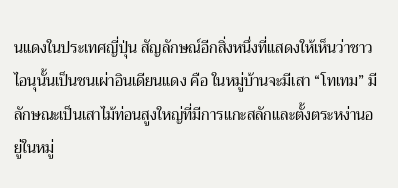นแดงในประเทศญี่ปุ่น สัญลักษณ์อีกสิ่งหนึ่งที่แสดงให้เห็นว่าชาวไอนุนั้นเป็นชนเผ่าอินเดียนแดง คือ ในหมู่บ้านจะมีเสา “โทเทม” มีลักษณะเป็นเสาไม้ท่อนสูงใหญ่ที่มีการแกะสลักและตั้งตระหง่านอยู่ในหมู่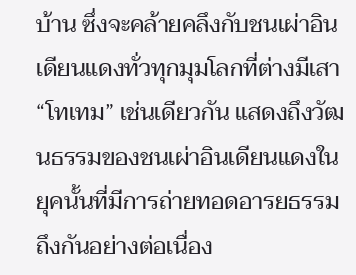บ้าน ซึ่งจะคล้ายคลึงกับชนเผ่าอินเดียนแดงทั่วทุกมุมโลกที่ต่างมีเสา “โทเทม” เช่นเดียวกัน แสดงถึงวัฒนธรรมของชนเผ่าอินเดียนแดงในยุคนั้นที่มีการถ่ายทอดอารยธรรมถึงกันอย่างต่อเนื่อง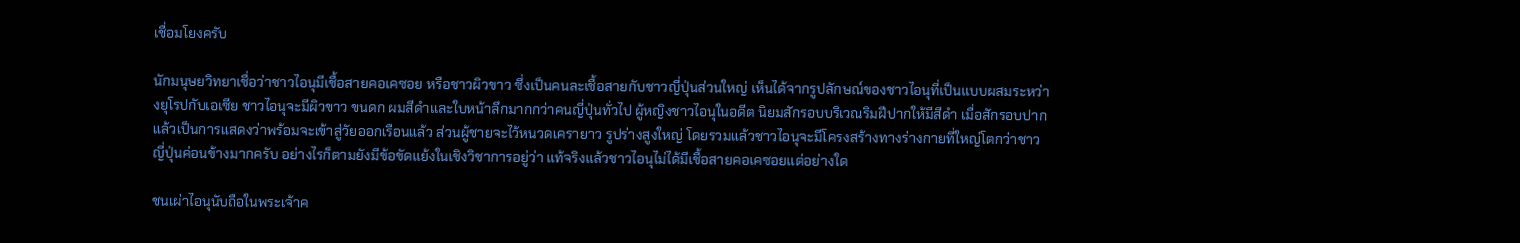เชื่อมโยงครับ

นักมนุษยวิทยาเชื่อว่าชาวไอนุมีเชื้อสายคอเคซอย หรือชาวผิวขาว ซึ่งเป็นคนละเชื้อสายกับชาวญี่ปุ่นส่วนใหญ่ เห็นได้จากรูปลักษณ์ของชาวไอนุที่เป็นแบบผสมระหว่างยุโรปกับเอเซีย ชาวไอนุจะมีผิวขาว ขนดก ผมสีดำและใบหน้าลึกมากกว่าคนญี่ปุ่นทั่วไป ผู้หญิงชาวไอนุในอดีต นิยมสักรอบบริเวณริมฝีปากให้มีสีดำ เมื่อสักรอบปากแล้วเป็นการแสดงว่าพร้อมจะเข้าสู่วัยออกเรือนแล้ว ส่วนผู้ชายจะไว้หนวดเครายาว รูปร่างสูงใหญ่ โดยรวมแล้วชาวไอนุจะมีโครงสร้างทางร่างกายที่ใหญ่โตกว่าชาวญี่ปุ่นค่อนข้างมากครับ อย่างไรก็ตามยังมีข้อขัดแย้งในเชิงวิชาการอยู่ว่า แท้จริงแล้วชาวไอนุไม่ได้มีเชื้อสายคอเคซอยแต่อย่างใด

ชนเผ่าไอนุนับถือในพระเจ้าค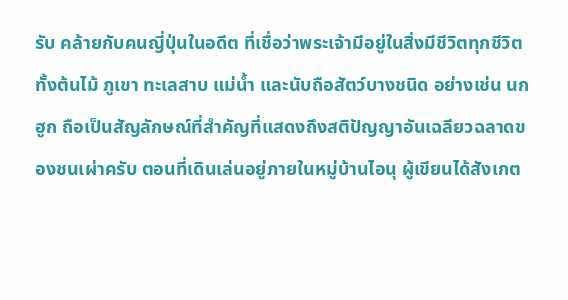รับ คล้ายกับคนญี่ปุ่นในอดีต ที่เชื่อว่าพระเจ้ามีอยู่ในสิ่งมีชีวิตทุกชีวิต ทั้งต้นไม้ ภูเขา ทะเลสาบ แม่น้ำ และนับถือสัตว์บางชนิด อย่างเช่น นกฮูก ถือเป็นสัญลักษณ์ที่สำคัญที่แสดงถึงสติปัญญาอันเฉลียวฉลาดของชนเผ่าครับ ตอนที่เดินเล่นอยู่ภายในหมู่บ้านไอนุ ผู้เขียนได้สังเกต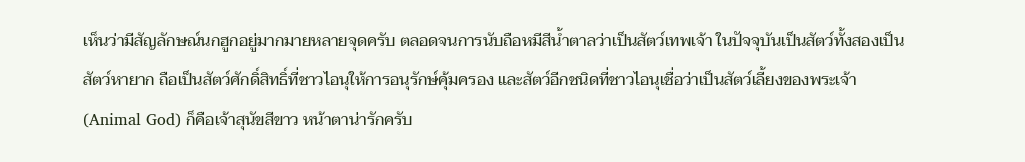เห็นว่ามีสัญลักษณ์นกฮูกอยู่มากมายหลายจุดครับ ตลอดจนการนับถือหมีสีน้ำตาลว่าเป็นสัตว์เทพเจ้า ในปัจจุบันเป็นสัตว์ทั้งสองเป็นสัตว์หายาก ถือเป็นสัตว์ศักดิ์สิทธิ์ที่ชาวไอนุให้การอนุรักษ์คุ้มครอง และสัตว์อีกชนิดที่ชาวไอนุเชื่อว่าเป็นสัตว์เลี้ยงของพระเจ้า (Animal God) ก็คือเจ้าสุนัขสีขาว หน้าตาน่ารักครับ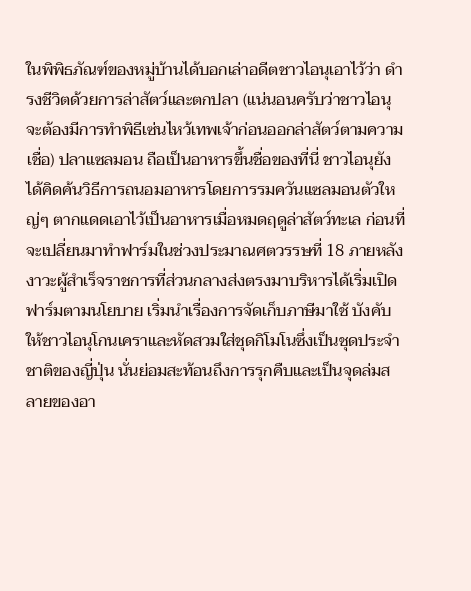ในพิพิธภัณฑ์ของหมู่บ้านได้บอกเล่าอดีตชาวไอนุเอาไว้ว่า ดำรงชีวิตด้วยการล่าสัตว์และตกปลา (แน่นอนครับว่าชาวไอนุจะต้องมีการทำพิธีเซ่นไหว้เทพเจ้าก่อนออกล่าสัตว์ตามความเชื่อ) ปลาแซลมอน ถือเป็นอาหารขึ้นชื่อของที่นี่ ชาวไอนุยังได้คิดค้นวิธีการถนอมอาหารโดยการรมควันแซลมอนตัวใหญ่ๆ ตากแดดเอาไว้เป็นอาหารเมื่อหมดฤดูล่าสัตว์ทะเล ก่อนที่จะเปลี่ยนมาทำฟาร์มในช่วงประมาณศตวรรษที่ 18 ภายหลังงาวะผู้สำเร็จราชการที่ส่วนกลางส่งตรงมาบริหารได้เริ่มเปิดฟาร์มตามนโยบาย เริ่มนำเรื่องการจัดเก็บภาษีมาใช้ บังคับให้ชาวไอนุโกนเคราและหัดสวมใส่ชุดกิโมโนซึ่งเป็นชุดประจำชาติของญี่ปุ่น นั่นย่อมสะท้อนถึงการรุกคืบและเป็นจุดล่มสลายของอา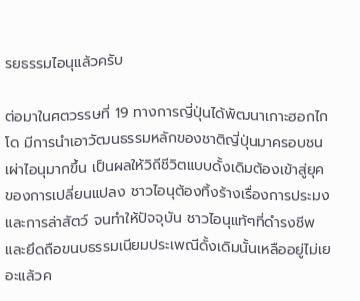รยธรรมไอนุแล้วครับ

ต่อมาในศตวรรษที่ 19 ทางการญี่ปุ่นได้พัฒนาเกาะฮอกไกโด มีการนำเอาวัฒนธรรมหลักของชาติญี่ปุ่นมาครอบชนเผ่าไอนุมากขึ้น เป็นผลให้วิถีชีวิตแบบดั้งเดิมต้องเข้าสู่ยุคของการเปลี่ยนแปลง ชาวไอนุต้องทิ้งร้างเรื่องการประมงและการล่าสัตว์ จนทำให้ปัจจุบัน ชาวไอนุแท้ๆที่ดำรงชีพและยึดถือขนบธรรมเนียมประเพณีดั้งเดิมนั้นเหลืออยู่ไม่เยอะแล้วค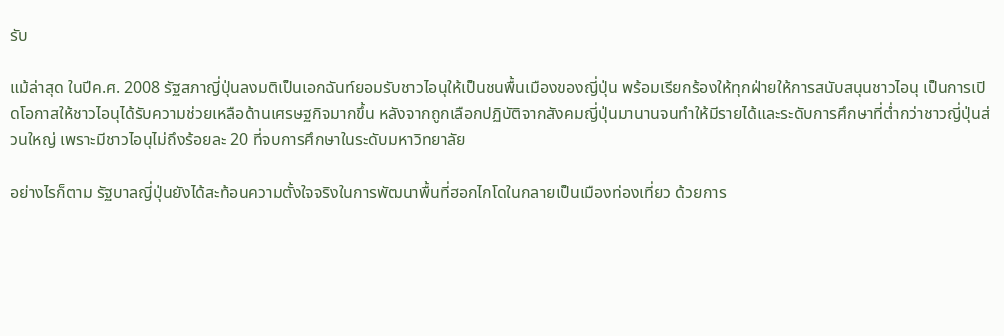รับ

แม้ล่าสุด ในปีค.ศ. 2008 รัฐสภาญี่ปุ่นลงมติเป็นเอกฉันท์ยอมรับชาวไอนุให้เป็นชนพื้นเมืองของญี่ปุ่น พร้อมเรียกร้องให้ทุกฝ่ายให้การสนับสนุนชาวไอนุ เป็นการเปิดโอกาสให้ชาวไอนุได้รับความช่วยเหลือด้านเศรษฐกิจมากขึ้น หลังจากถูกเลือกปฏิบัติจากสังคมญี่ปุ่นมานานจนทำให้มีรายได้และระดับการศึกษาที่ต่ำกว่าชาวญี่ปุ่นส่วนใหญ่ เพราะมีชาวไอนุไม่ถึงร้อยละ 20 ที่จบการศึกษาในระดับมหาวิทยาลัย

อย่างไรก็ตาม รัฐบาลญี่ปุ่นยังได้สะท้อนความตั้งใจจริงในการพัฒนาพื้นที่ฮอกไกโดในกลายเป็นเมืองท่องเที่ยว ด้วยการ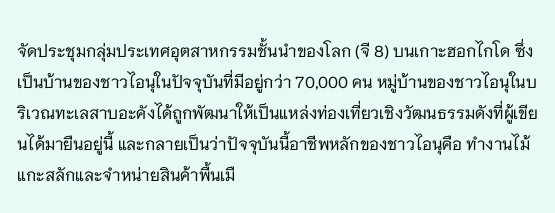จัดประชุมกลุ่มประเทศอุตสาหกรรมชั้นนำของโลก (จี 8) บนเกาะฮอกไกโด ซึ่งเป็นบ้านของชาวไอนุในปัจจุบันที่มีอยู่กว่า 70,000 คน หมู่บ้านของชาวไอนุในบริเวณทะเลสาบอะคังได้ถูกพัฒนาให้เป็นแหล่งท่องเที่ยวเชิงวัฒนธรรมดังที่ผู้เขียนได้มายืนอยู่นี้ และกลายเป็นว่าปัจจุบันนี้อาชีพหลักของชาวไอนุคือ ทำงานไม้แกะสลักและจำหน่ายสินค้าพื้นเมื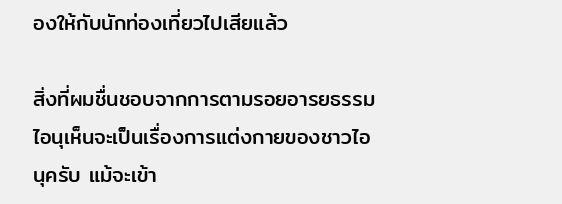องให้กับนักท่องเที่ยวไปเสียแล้ว

สิ่งที่ผมชื่นชอบจากการตามรอยอารยธรรมไอนุเห็นจะเป็นเรื่องการแต่งกายของชาวไอนุครับ แม้จะเข้า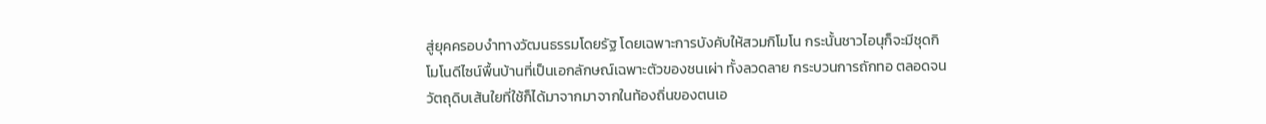สู่ยุคครอบงำทางวัฒนธรรมโดยรัฐ โดยเฉพาะการบังคับให้สวมกิโมโน กระนั้นชาวไอนุก็จะมีชุดกิโมโนดีไซน์พื้นบ้านที่เป็นเอกลักษณ์เฉพาะตัวของชนเผ่า ทั้งลวดลาย กระบวนการถักทอ ตลอดจนวัตถุดิบเส้นใยที่ใช้ก็ได้มาจากมาจากในท้องถิ่นของตนเอ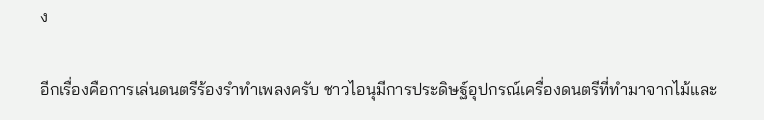ง

อีกเรื่องคือการเล่นดนตรีร้องรำทำเพลงครับ ชาวไอนุมีการประดิษฐ์อุปกรณ์เครื่องดนตรีที่ทำมาจากไม้และ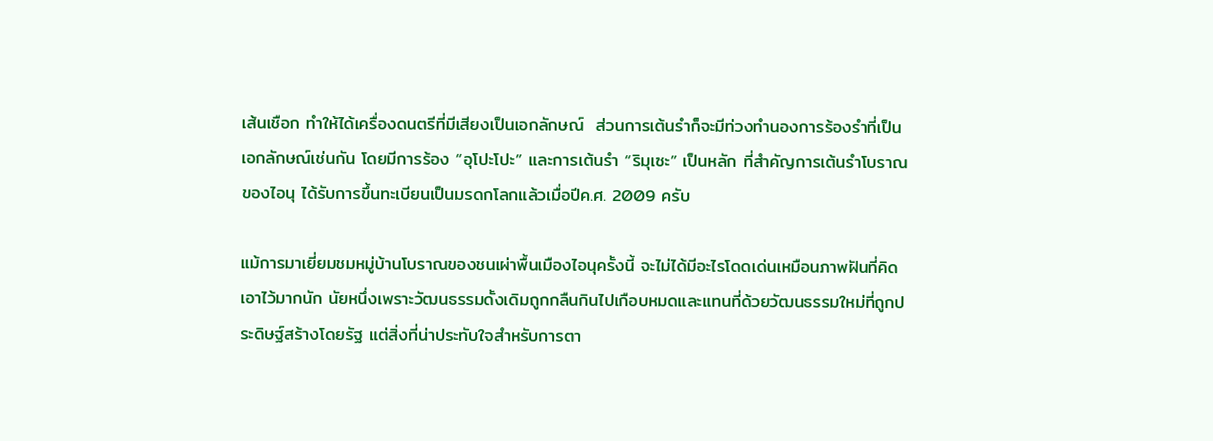เส้นเชือก ทำให้ได้เครื่องดนตรีที่มีเสียงเป็นเอกลักษณ์  ส่วนการเต้นรำก็จะมีท่วงทำนองการร้องรำที่เป็นเอกลักษณ์เช่นกัน โดยมีการร้อง “อุโปะโปะ” และการเต้นรำ “ริมุเซะ” เป็นหลัก ที่สำคัญการเต้นรำโบราณของไอนุ ได้รับการขึ้นทะเบียนเป็นมรดกโลกแล้วเมื่อปีค.ศ. 2009 ครับ

แม้การมาเยี่ยมชมหมู่บ้านโบราณของชนเผ่าพื้นเมืองไอนุครั้งนี้ จะไม่ได้มีอะไรโดดเด่นเหมือนภาพฝันที่คิดเอาไว้มากนัก นัยหนึ่งเพราะวัฒนธรรมดั้งเดิมถูกกลืนกินไปเกือบหมดและแทนที่ด้วยวัฒนธรรมใหม่ที่ถูกประดิษฐ์สร้างโดยรัฐ แต่สิ่งที่น่าประทับใจสำหรับการตา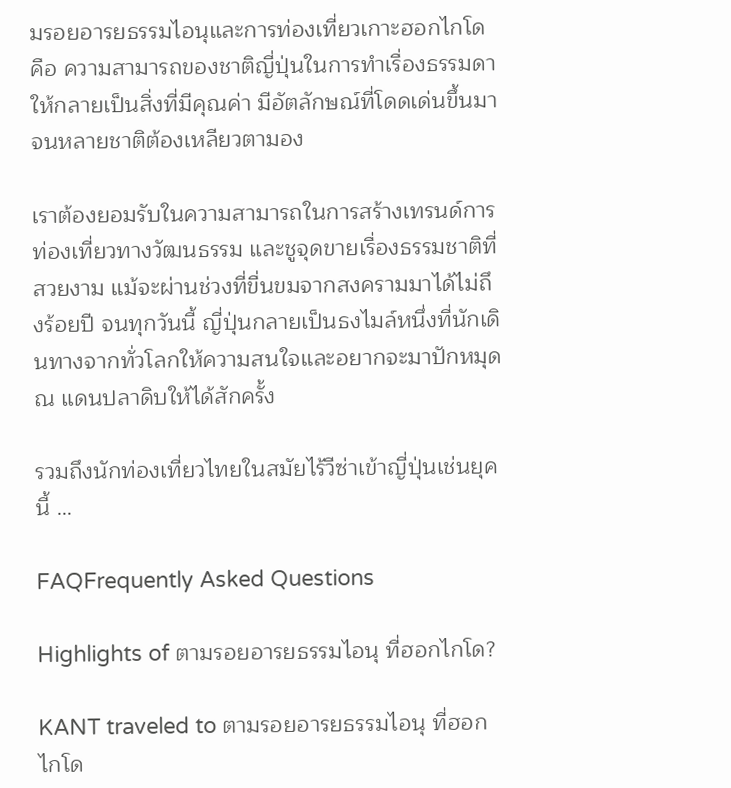มรอยอารยธรรมไอนุและการท่องเที่ยวเกาะฮอกไกโด คือ ความสามารถของชาติญี่ปุ่นในการทำเรื่องธรรมดาให้กลายเป็นสิ่งที่มีคุณค่า มีอัตลักษณ์ที่โดดเด่นขึ้นมาจนหลายชาติต้องเหลียวตามอง

เราต้องยอมรับในความสามารถในการสร้างเทรนด์การท่องเที่ยวทางวัฒนธรรม และชูจุดขายเรื่องธรรมชาติที่สวยงาม แม้จะผ่านช่วงที่ขื่นขมจากสงครามมาได้ไม่ถึงร้อยปี จนทุกวันนี้ ญี่ปุ่นกลายเป็นธงไมล์หนึ่งที่นักเดินทางจากทั่วโลกให้ความสนใจและอยากจะมาปักหมุด ณ แดนปลาดิบให้ได้สักครั้ง

รวมถึงนักท่องเที่ยวไทยในสมัยไร้วีซ่าเข้าญี่ปุ่นเช่นยุคนี้ …

FAQFrequently Asked Questions

Highlights of ตามรอยอารยธรรมไอนุ ที่ฮอกไกโด?

KANT traveled to ตามรอยอารยธรรมไอนุ ที่ฮอกไกโด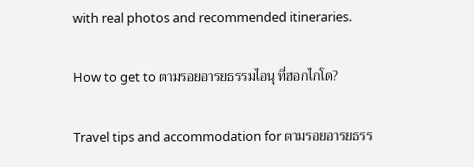with real photos and recommended itineraries.

How to get to ตามรอยอารยธรรมไอนุ ที่ฮอกไกโด?

Travel tips and accommodation for ตามรอยอารยธรร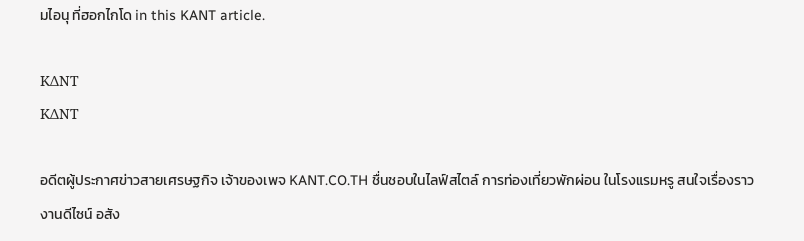มไอนุ ที่ฮอกไกโด in this KANT article.

KΔNT
KΔNT

อดีตผู้ประกาศข่าวสายเศรษฐกิจ เจ้าของเพจ KANT.CO.TH ชื่นชอบในไลฟ์สไตล์ การท่องเที่ยวพักผ่อน ในโรงแรมหรู สนใจเรื่องราวงานดีไซน์ อสัง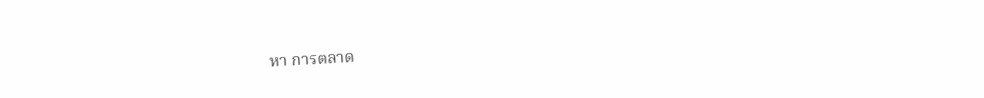หา การตลาด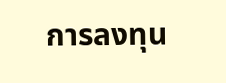การลงทุน